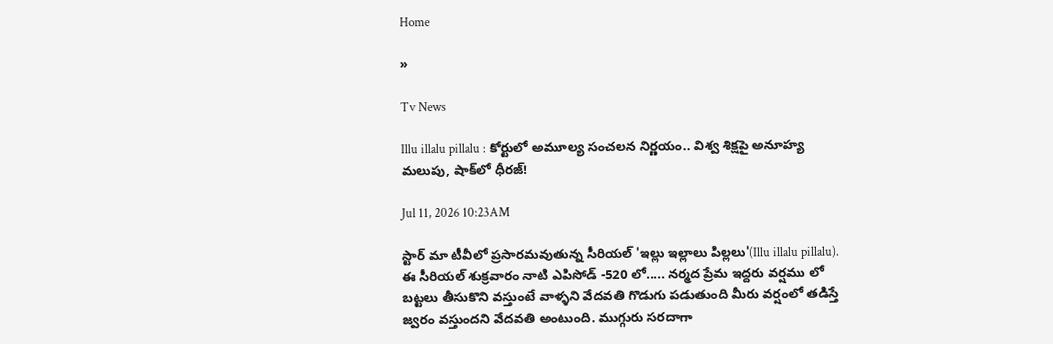Home

»

Tv News

Illu illalu pillalu : కోర్టులో అమూల్య సంచలన నిర్ణయం.. విశ్వ శిక్షపై అనూహ్య మలుపు, షాక్‌లో ధీరజ్!

Jul 11, 2026 10:23AM

స్టార్ మా టీవీలో ప్రసారమవుతున్న సీరియల్ 'ఇల్లు ఇల్లాలు పిల్లలు'(Illu illalu pillalu). ఈ సీరియల్ శుక్రవారం నాటి ఎపిసోడ్ -520 లో..... నర్మద ప్రేమ ఇద్దరు వర్షము లో బట్టలు తీసుకొని వస్తుంటే వాళ్ళని వేదవతి గొడుగు పడుతుంది మీరు వర్షంలో తడిస్తే జ్వరం వస్తుందని వేదవతి అంటుంది. ముగ్గురు సరదాగా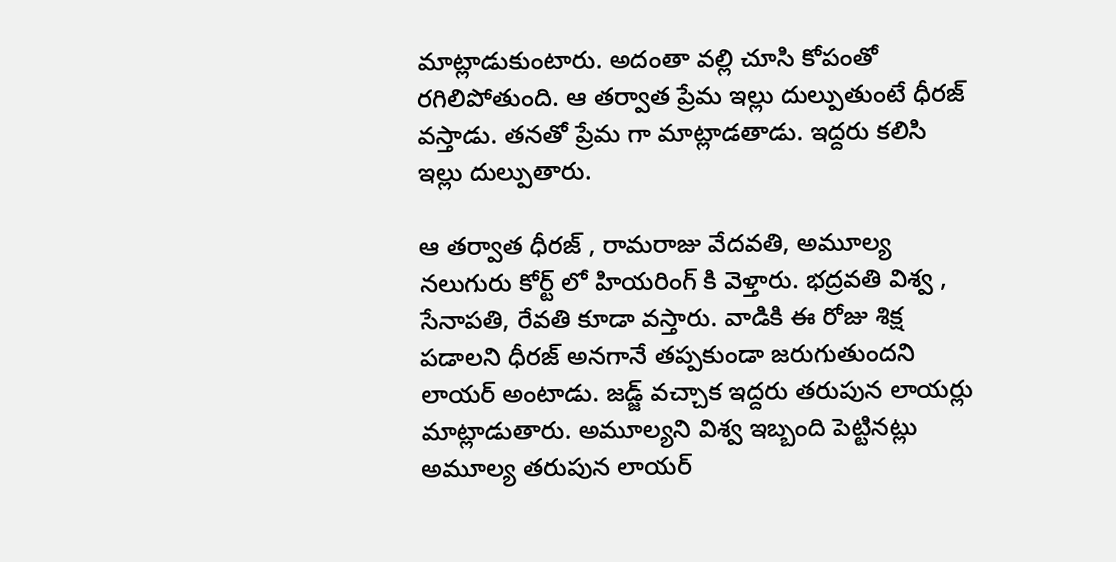మాట్లాడుకుంటారు. అదంతా వల్లి చూసి కోపంతో రగిలిపోతుంది. ఆ తర్వాత ప్రేమ ఇల్లు దుల్పుతుంటే ధీరజ్ వస్తాడు. తనతో ప్రేమ గా మాట్లాడతాడు. ఇద్దరు కలిసి ఇల్లు దుల్పుతారు.

ఆ తర్వాత ధీరజ్ , రామరాజు వేదవతి, అమూల్య నలుగురు కోర్ట్ లో హియరింగ్ కి వెళ్తారు. భద్రవతి విశ్వ , సేనాపతి, రేవతి కూడా వస్తారు. వాడికి ఈ రోజు శిక్ష పడాలని ధీరజ్ అనగానే తప్పకుండా జరుగుతుందని లాయర్ అంటాడు. జడ్జ్ వచ్చాక ఇద్దరు తరుపున లాయర్లు మాట్లాడుతారు. అమూల్యని విశ్వ ఇబ్బంది పెట్టినట్లు అమూల్య తరుపున లాయర్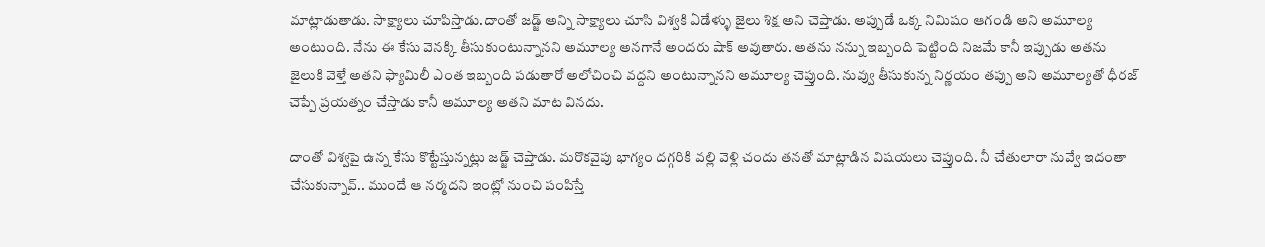మాట్లాడుతాడు. సాక్ష్యాలు చూపిస్తాడు.దాంతో జడ్జ్ అన్ని సాక్ష్యాలు చూసి విశ్వకి ఏడేళ్ళు జైలు శిక్ష అని చెప్తాడు. అప్పుడే ఒక్క నిమిషం ఆగండి అని అమూల్య అంటుంది. నేను ఈ కేసు వెనక్కి తీసుకుంటున్నానని అమూల్య అనగానే అందరు షాక్ అవుతారు. అతను నన్ను ఇబ్బంది పెట్టింది నిజమే కానీ ఇప్పుడు అతను జైలుకి వెళ్తే అతని ఫ్యామిలీ ఎంత ఇబ్బంది పడుతారో అలోచించి వద్దని అంటున్నానని అమూల్య చెప్తుంది. నువ్వు తీసుకున్న నిర్ణయం తప్పు అని అమూల్యతో ధీరజ్ చెప్పే ప్రయత్నం చేస్తాడు కానీ అమూల్య అతని మాట వినదు.

దాంతో విశ్వపై ఉన్న కేసు కొట్టేస్తున్నట్లు జడ్జ్ చెప్తాడు. మరొకవైపు భాగ్యం దగ్గరికి వల్లి వెళ్లి చందు తనతో మాట్లాడిన విషయలు చెప్తుంది. నీ చేతులారా నువ్వే ఇదంతా చేసుకున్నావ్.. ముందే ఆ నర్మదని ఇంట్లో నుంచి పంపిస్తే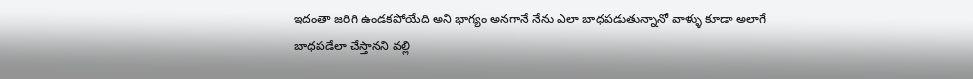ఇదంతా జరిగి ఉండకపోయేది అని భాగ్యం అనగానే నేను ఎలా బాధపడుతున్నానో వాళ్ళు కూడా అలాగే బాధపడేలా చేస్తానని వల్లి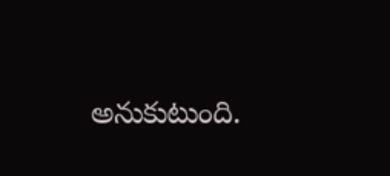అనుకుటుంది.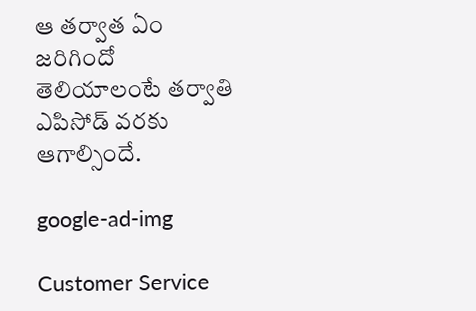ఆ తర్వాత ఏం జరిగిందో తెలియాలంటే తర్వాతి ఎపిసోడ్ వరకు ఆగాల్సిందే.

google-ad-img

Customer Service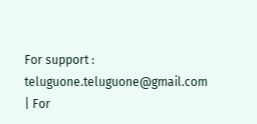For support : teluguone.teluguone@gmail.com | For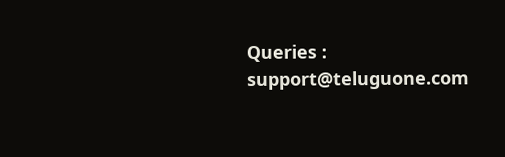Queries : support@teluguone.com